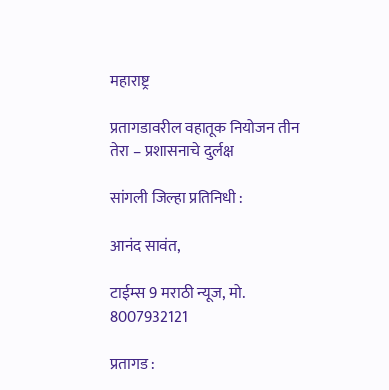महाराष्ट्र

प्रतागडावरील वहातूक नियोजन तीन तेरा – प्रशासनाचे दुर्लक्ष

सांगली जिल्हा प्रतिनिधी :

आनंद सावंत,

टाईम्स 9 मराठी न्यूज, मो. 8007932121

प्रतागड :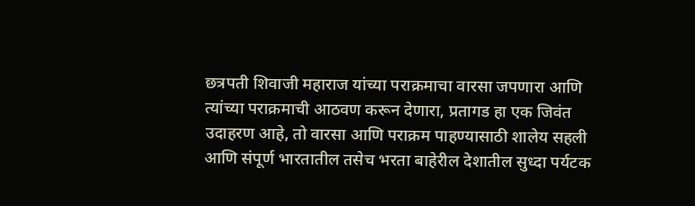छत्रपती शिवाजी महाराज यांच्या पराक्रमाचा वारसा जपणारा आणि त्यांच्या पराक्रमाची आठवण करून देणारा, प्रतागड हा एक जिवंत उदाहरण आहे, तो वारसा आणि पराक्रम पाहण्यासाठी शालेय सहली आणि संपूर्ण भारतातील तसेच भरता बाहेरील देशातील सुध्दा पर्यटक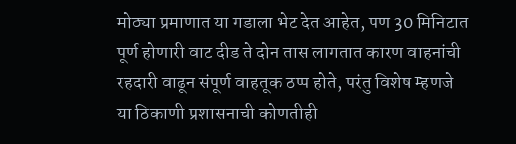मोठ्या प्रमाणात या गडाला भेट देत आहेत, पण 30 मिनिटात पूर्ण होणारी वाट दीड ते दोन तास लागतात कारण वाहनांची रहदारी वाढून संपूर्ण वाहतूक ठप्प होते, परंतु विशेष म्हणजे या ठिकाणी प्रशासनाची कोणतीही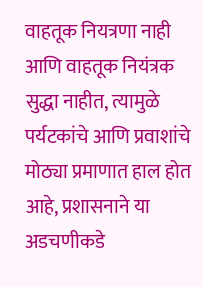वाहतूक नियत्रणा नाही आणि वाहतूक नियंत्रक सुद्धा नाहीत, त्यामुळे पर्यटकांचे आणि प्रवाशांचे मोठ्या प्रमाणात हाल होत आहे, प्रशासनाने या अडचणीकडे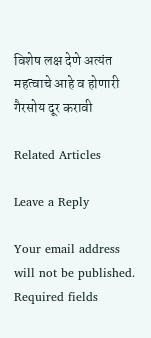विशेष लक्ष देणे अत्यंत महत्वाचे आहे व होणारी गैरसोय दूर करावी

Related Articles

Leave a Reply

Your email address will not be published. Required fields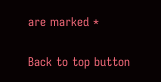are marked *

Back to top button